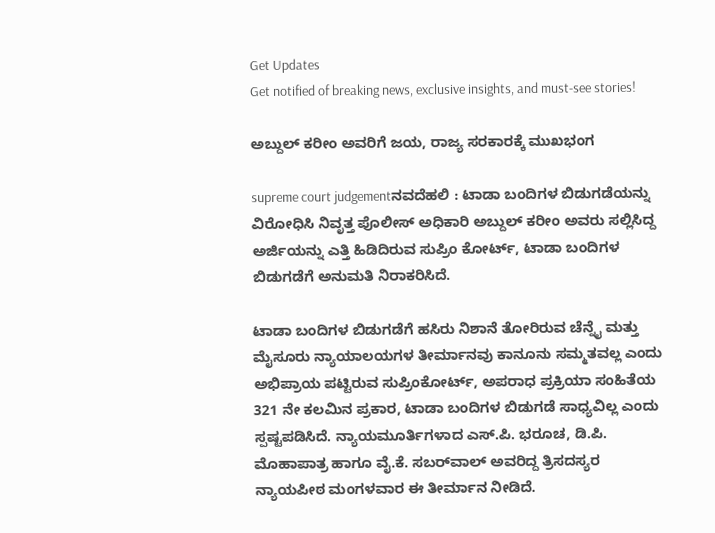Get Updates
Get notified of breaking news, exclusive insights, and must-see stories!

ಅಬ್ದುಲ್‌ ಕರೀಂ ಅವರಿಗೆ ಜಯ, ರಾಜ್ಯ ಸರಕಾರಕ್ಕೆ ಮುಖಭಂಗ

supreme court judgementನವದೆಹಲಿ : ಟಾಡಾ ಬಂದಿಗಳ ಬಿಡುಗಡೆಯನ್ನು ವಿರೋಧಿಸಿ ನಿವೃತ್ತ ಪೊಲೀಸ್‌ ಅಧಿಕಾರಿ ಅಬ್ದುಲ್‌ ಕರೀಂ ಅವರು ಸಲ್ಲಿಸಿದ್ದ ಅರ್ಜಿಯನ್ನು ಎತ್ತಿ ಹಿಡಿದಿರುವ ಸುಪ್ರಿಂ ಕೋರ್ಟ್‌, ಟಾಡಾ ಬಂದಿಗಳ ಬಿಡುಗಡೆಗೆ ಅನುಮತಿ ನಿರಾಕರಿಸಿದೆ.

ಟಾಡಾ ಬಂದಿಗಳ ಬಿಡುಗಡೆಗೆ ಹಸಿರು ನಿಶಾನೆ ತೋರಿರುವ ಚೆನ್ನೈ ಮತ್ತು ಮೈಸೂರು ನ್ಯಾಯಾಲಯಗಳ ತೀರ್ಮಾನವು ಕಾನೂನು ಸಮ್ಮತವಲ್ಲ ಎಂದು ಅಭಿಪ್ರಾಯ ಪಟ್ಟಿರುವ ಸುಪ್ರಿಂಕೋರ್ಟ್‌, ಅಪರಾಧ ಪ್ರಕ್ರಿಯಾ ಸಂಹಿತೆಯ 321 ನೇ ಕಲಮಿನ ಪ್ರಕಾರ, ಟಾಡಾ ಬಂದಿಗಳ ಬಿಡುಗಡೆ ಸಾಧ್ಯವಿಲ್ಲ ಎಂದು ಸ್ಪಷ್ಟಪಡಿಸಿದೆ. ನ್ಯಾಯಮೂರ್ತಿಗಳಾದ ಎಸ್‌.ಪಿ. ಭರೂಚ, ಡಿ.ಪಿ. ಮೊಹಾಪಾತ್ರ ಹಾಗೂ ವೈ.ಕೆ. ಸಬರ್‌ವಾಲ್‌ ಅವರಿದ್ದ ತ್ರಿಸದಸ್ಯರ ನ್ಯಾಯಪೀಠ ಮಂಗಳವಾರ ಈ ತೀರ್ಮಾನ ನೀಡಿದೆ.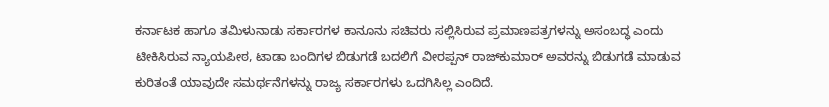ಕರ್ನಾಟಕ ಹಾಗೂ ತಮಿಳುನಾಡು ಸರ್ಕಾರಗಳ ಕಾನೂನು ಸಚಿವರು ಸಲ್ಲಿಸಿರುವ ಪ್ರಮಾಣಪತ್ರಗಳನ್ನು ಅಸಂಬದ್ಧ ಎಂದು ಟೀಕಿಸಿರುವ ನ್ಯಾಯಪೀಠ, ಟಾಡಾ ಬಂದಿಗಳ ಬಿಡುಗಡೆ ಬದಲಿಗೆ ವೀರಪ್ಪನ್‌ ರಾಜ್‌ಕುಮಾರ್‌ ಅವರನ್ನು ಬಿಡುಗಡೆ ಮಾಡುವ ಕುರಿತಂತೆ ಯಾವುದೇ ಸಮರ್ಥನೆಗಳನ್ನು ರಾಜ್ಯ ಸರ್ಕಾರಗಳು ಒದಗಿಸಿಲ್ಲ ಎಂದಿದೆ.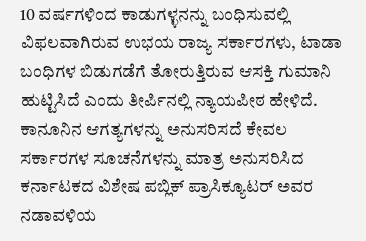10 ವರ್ಷಗಳಿಂದ ಕಾಡುಗಳ್ಳನನ್ನು ಬಂಧಿಸುವಲ್ಲಿ ವಿಫಲವಾಗಿರುವ ಉಭಯ ರಾಜ್ಯ ಸರ್ಕಾರಗಳು, ಟಾಡಾ ಬಂಧಿಗಳ ಬಿಡುಗಡೆಗೆ ತೋರುತ್ತಿರುವ ಆಸಕ್ತಿ ಗುಮಾನಿ ಹುಟ್ಟಿಸಿದೆ ಎಂದು ತೀರ್ಪಿನಲ್ಲಿ ನ್ಯಾಯಪೀಠ ಹೇಳಿದೆ. ಕಾನೂನಿನ ಆಗತ್ಯಗಳನ್ನು ಅನುಸರಿಸದೆ ಕೇವಲ ಸರ್ಕಾರಗಳ ಸೂಚನೆಗಳನ್ನು ಮಾತ್ರ ಅನುಸರಿಸಿದ ಕರ್ನಾಟಕದ ವಿಶೇಷ ಪಬ್ಲಿಕ್‌ ಪ್ರಾಸಿಕ್ಯೂಟರ್‌ ಅವರ ನಡಾವಳಿಯ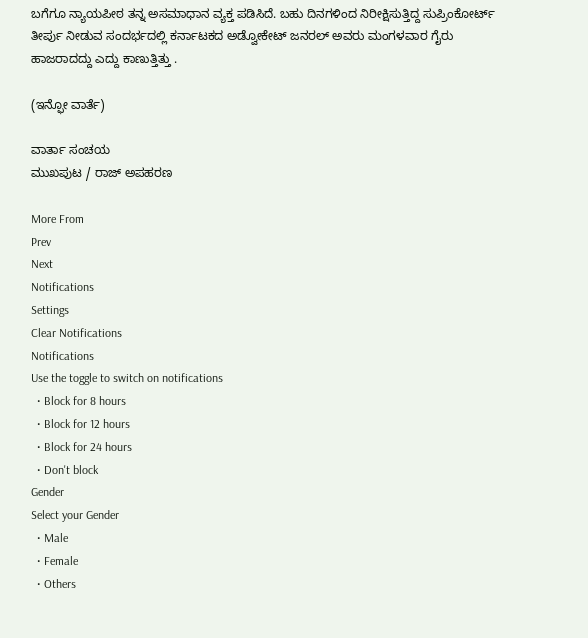ಬಗೆಗೂ ನ್ಯಾಯಪೀಠ ತನ್ನ ಅಸಮಾಧಾನ ವ್ಯಕ್ತ ಪಡಿಸಿದೆ. ಬಹು ದಿನಗಳಿಂದ ನಿರೀಕ್ಷಿಸುತ್ತಿದ್ದ ಸುಪ್ರಿಂಕೋರ್ಟ್‌ ತೀರ್ಪು ನೀಡುವ ಸಂದರ್ಭದಲ್ಲಿ ಕರ್ನಾಟಕದ ಅಡ್ವೋಕೇಟ್‌ ಜನರಲ್‌ ಅವರು ಮಂಗಳವಾರ ಗೈರು ಹಾಜರಾದದ್ದು ಎದ್ದು ಕಾಣುತ್ತಿತ್ತು .

(ಇನ್ಫೋ ವಾರ್ತೆ)

ವಾರ್ತಾ ಸಂಚಯ
ಮುಖಪುಟ / ರಾಜ್‌ ಅಪಹರಣ

More From
Prev
Next
Notifications
Settings
Clear Notifications
Notifications
Use the toggle to switch on notifications
  • Block for 8 hours
  • Block for 12 hours
  • Block for 24 hours
  • Don't block
Gender
Select your Gender
  • Male
  • Female
  • Others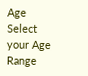Age
Select your Age Range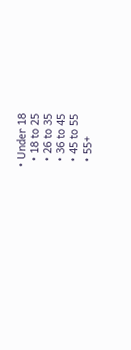• Under 18
  • 18 to 25
  • 26 to 35
  • 36 to 45
  • 45 to 55
  • 55+